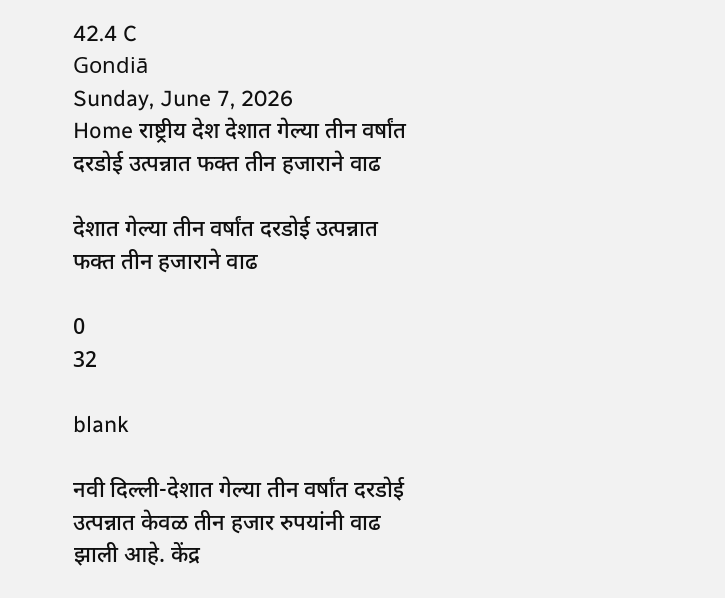42.4 C
Gondiā
Sunday, June 7, 2026
Home राष्ट्रीय देश देशात गेल्या तीन वर्षांत दरडोई उत्पन्नात फक्त तीन हजाराने वाढ

देशात गेल्या तीन वर्षांत दरडोई उत्पन्नात फक्त तीन हजाराने वाढ

0
32

blank

नवी दिल्ली-देशात गेल्या तीन वर्षांत दरडोई उत्पन्नात केवळ तीन हजार रुपयांनी वाढ झाली आहे. केंद्र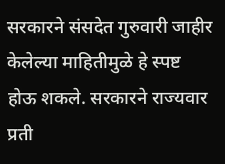सरकारने संसदेत गुरुवारी जाहीर केलेल्या माहितीमुळे हे स्पष्ट होऊ शकले. सरकारने राज्यवार प्रती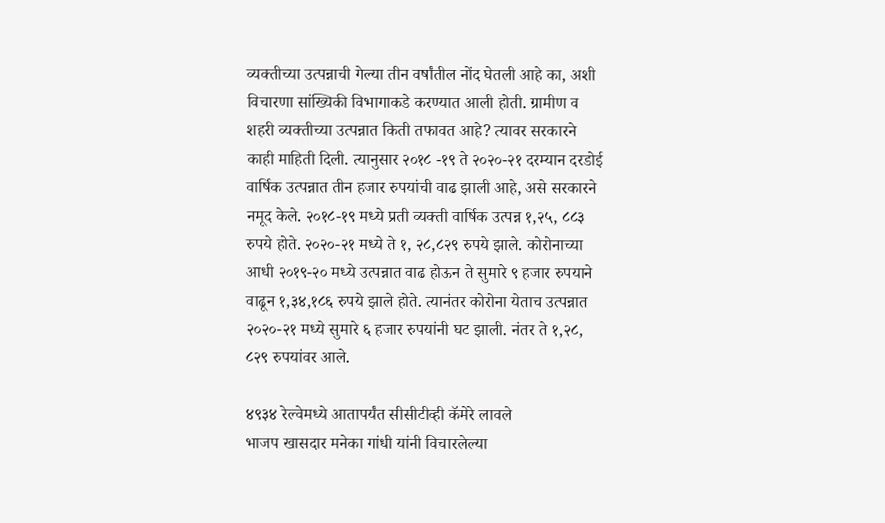व्यक्तीच्या उत्पन्नाची गेल्या तीन वर्षांतील नोंद घेतली आहे का, अशी विचारणा सांख्यिकी विभागाकडे करण्यात आली होती. ग्रामीण व शहरी व्यक्तीच्या उत्पन्नात किती तफावत आहे? त्यावर सरकारने काही माहिती दिली. त्यानुसार २०१८ -१९ ते २०२०-२१ दरम्यान दरडोई वार्षिक उत्पन्नात तीन हजार रुपयांची वाढ झाली आहे, असे सरकारने नमूद केले. २०१८-१९ मध्ये प्रती व्यक्ती वार्षिक उत्पन्न १,२५, ८८३ रुपये होते. २०२०-२१ मध्ये ते १, २८,८२९ रुपये झाले. कोरोनाच्या आधी २०१९-२० मध्ये उत्पन्नात वाढ होऊन ते सुमारे ९ हजार रुपयाने वाढून १,३४,१८६ रुपये झाले होते. त्यानंतर कोरोना येताच उत्पन्नात २०२०-२१ मध्ये सुमारे ६ हजार रुपयांनी घट झाली. नंतर ते १,२८, ८२९ रुपयांवर आले.

४९३४ रेल्वेमध्ये आतापर्यंत सीसीटीव्ही कॅमेरे लावले
भाजप खासदार मनेका गांधी यांनी विचारलेल्या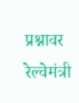प्रश्नावर रेल्वेमंत्री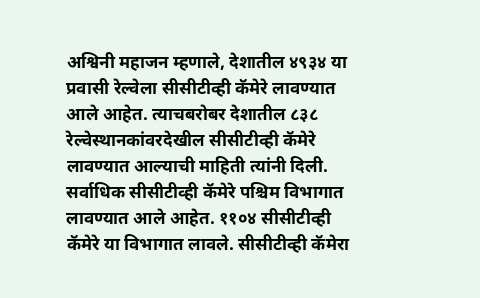अश्विनी महाजन म्हणाले, देशातील ४९३४ या प्रवासी रेल्वेला सीसीटीव्ही कॅमेरे लावण्यात आले आहेत. त्याचबरोबर देशातील ८३८ रेल्वेस्थानकांवरदेखील सीसीटीव्ही कॅमेरे लावण्यात आल्याची माहिती त्यांनी दिली. सर्वाधिक सीसीटीव्ही कॅमेरे पश्चिम विभागात लावण्यात आले आहेत. ११०४ सीसीटीव्ही कॅमेरे या विभागात लावले. सीसीटीव्ही कॅमेरा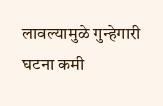लावल्यामुळे गुन्हेगारी घटना कमी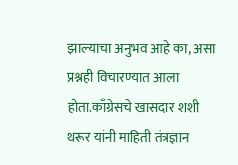झाल्याचा अनुभव आहे का, असा प्रश्नही विचारण्यात आला होता.काँग्रेसचे खासदार शशी थरूर यांनी माहिती तंत्रज्ञान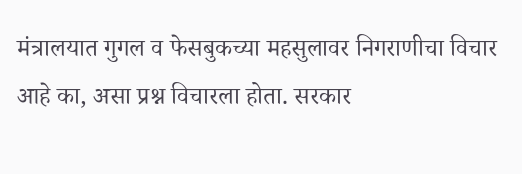मंत्रालयात गुगल व फेसबुकच्या महसुलावर निगराणीचा विचार आहे का, असा प्रश्न विचारला होता. सरकार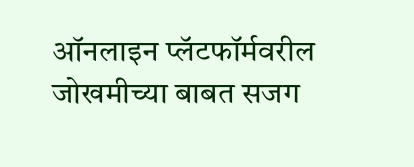ऑनलाइन प्लॅटफॉर्मवरील जोखमीच्या बाबत सजग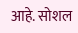आहे. सोशल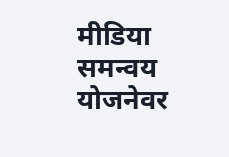मीडिया समन्वय योजनेवर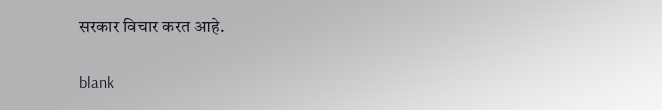सरकार विचार करत आहे.

blank